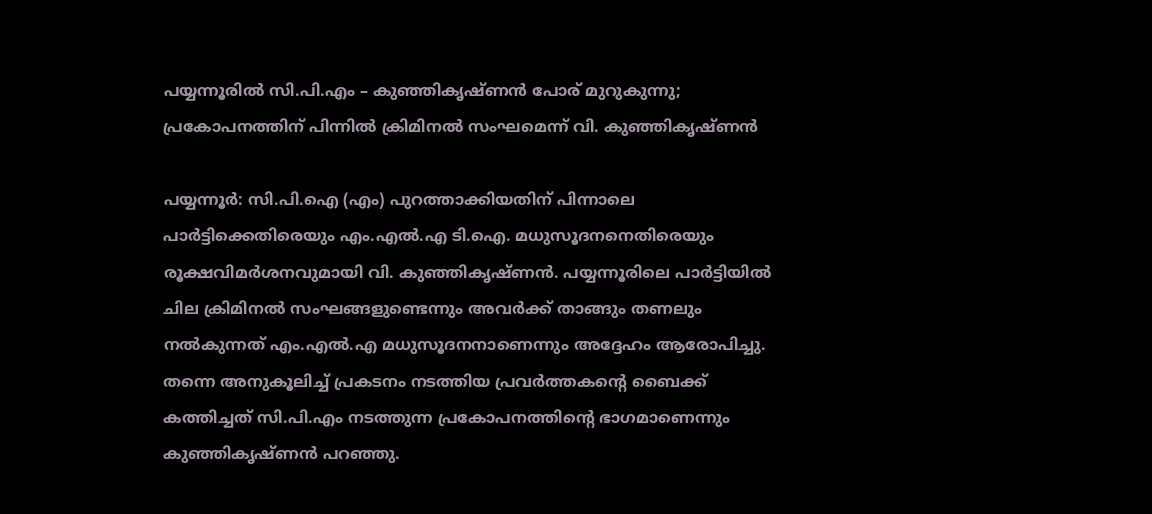പയ്യന്നൂരിൽ സി.പി.എം – കുഞ്ഞികൃഷ്ണൻ പോര് മുറുകുന്നു; പ്രകോപനത്തിന് പിന്നിൽ ക്രിമിനൽ സംഘമെന്ന് വി. കുഞ്ഞികൃഷ്ണൻ

പയ്യന്നൂർ: സി.പി.ഐ (എം) പുറത്താക്കിയതിന് പിന്നാലെ പാർട്ടിക്കെതിരെയും എം.എൽ.എ ടി.ഐ. മധുസൂദനനെതിരെയും രൂക്ഷവിമർശനവുമായി വി. കുഞ്ഞികൃഷ്ണൻ. പയ്യന്നൂരിലെ പാർട്ടിയിൽ ചില ക്രിമിനൽ സംഘങ്ങളുണ്ടെന്നും അവർക്ക് താങ്ങും തണലും നൽകുന്നത് എം.എൽ.എ മധുസൂദനനാണെന്നും അദ്ദേഹം ആരോപിച്ചു. തന്നെ അനുകൂലിച്ച് പ്രകടനം നടത്തിയ പ്രവർത്തകന്റെ ബൈക്ക് കത്തിച്ചത് സി.പി.എം നടത്തുന്ന പ്രകോപനത്തിന്റെ ഭാഗമാണെന്നും കുഞ്ഞികൃഷ്ണൻ പറഞ്ഞു.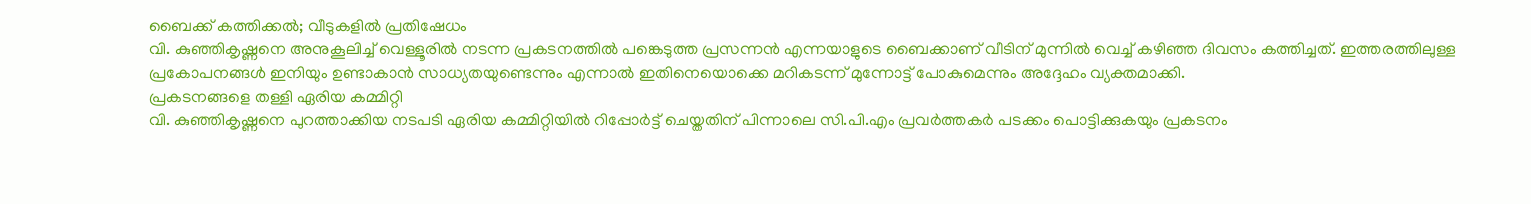ബൈക്ക് കത്തിക്കൽ; വീടുകളിൽ പ്രതിഷേധം
വി. കുഞ്ഞികൃഷ്ണനെ അനുകൂലിച്ച് വെള്ളൂരിൽ നടന്ന പ്രകടനത്തിൽ പങ്കെടുത്ത പ്രസന്നൻ എന്നയാളുടെ ബൈക്കാണ് വീടിന് മുന്നിൽ വെച്ച് കഴിഞ്ഞ ദിവസം കത്തിച്ചത്. ഇത്തരത്തിലുള്ള പ്രകോപനങ്ങൾ ഇനിയും ഉണ്ടാകാൻ സാധ്യതയുണ്ടെന്നും എന്നാൽ ഇതിനെയൊക്കെ മറികടന്ന് മുന്നോട്ട് പോകുമെന്നും അദ്ദേഹം വ്യക്തമാക്കി.
പ്രകടനങ്ങളെ തള്ളി ഏരിയ കമ്മിറ്റി
വി. കുഞ്ഞികൃഷ്ണനെ പുറത്താക്കിയ നടപടി ഏരിയ കമ്മിറ്റിയിൽ റിപ്പോർട്ട് ചെയ്തതിന് പിന്നാലെ സി.പി.എം പ്രവർത്തകർ പടക്കം പൊട്ടിക്കുകയും പ്രകടനം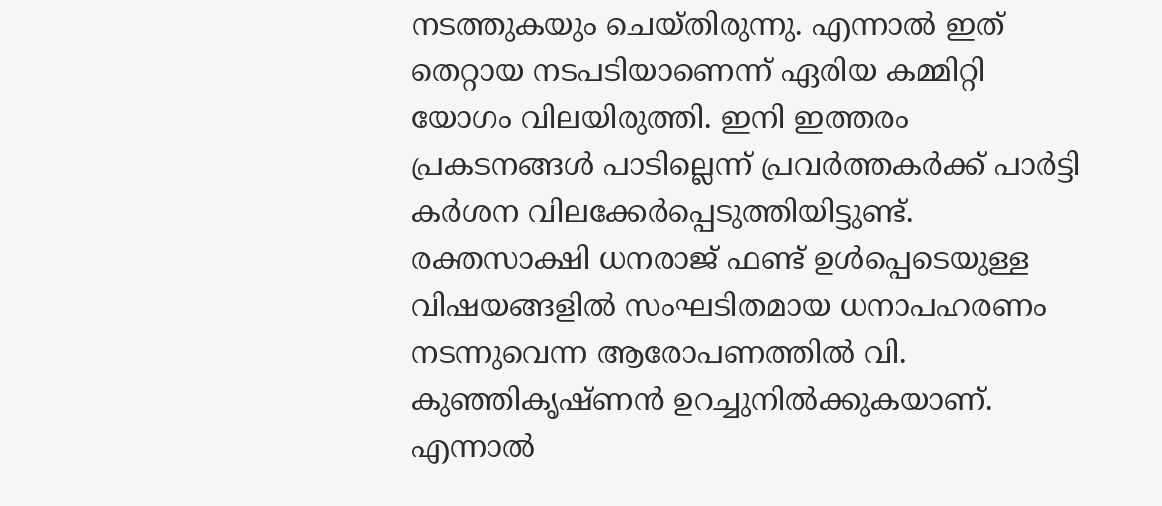നടത്തുകയും ചെയ്തിരുന്നു. എന്നാൽ ഇത് തെറ്റായ നടപടിയാണെന്ന് ഏരിയ കമ്മിറ്റി യോഗം വിലയിരുത്തി. ഇനി ഇത്തരം പ്രകടനങ്ങൾ പാടില്ലെന്ന് പ്രവർത്തകർക്ക് പാർട്ടി കർശന വിലക്കേർപ്പെടുത്തിയിട്ടുണ്ട്.
രക്തസാക്ഷി ധനരാജ് ഫണ്ട് ഉൾപ്പെടെയുള്ള വിഷയങ്ങളിൽ സംഘടിതമായ ധനാപഹരണം നടന്നുവെന്ന ആരോപണത്തിൽ വി. കുഞ്ഞികൃഷ്ണൻ ഉറച്ചുനിൽക്കുകയാണ്. എന്നാൽ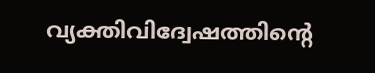വ്യക്തിവിദ്വേഷത്തിന്റെ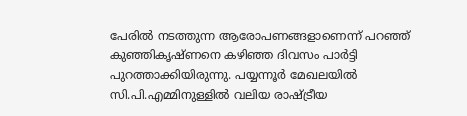പേരിൽ നടത്തുന്ന ആരോപണങ്ങളാണെന്ന് പറഞ്ഞ് കുഞ്ഞികൃഷ്ണനെ കഴിഞ്ഞ ദിവസം പാർട്ടി പുറത്താക്കിയിരുന്നു. പയ്യന്നൂർ മേഖലയിൽ സി.പി.എമ്മിനുള്ളിൽ വലിയ രാഷ്ട്രീയ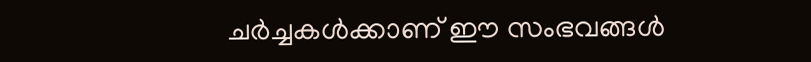ചർച്ചകൾക്കാണ് ഈ സംഭവങ്ങൾ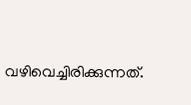വഴിവെച്ചിരിക്കുന്നത്.